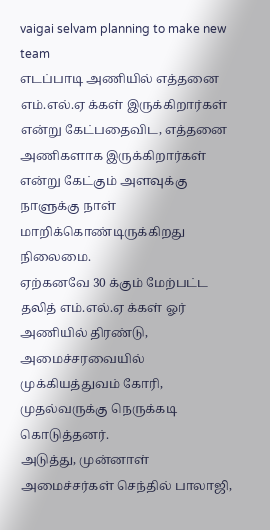vaigai selvam planning to make new team
எடப்பாடி அணியில் எத்தனை எம்.எல்.ஏ க்கள் இருக்கிறார்கள் என்று கேட்பதைவிட, எத்தனை அணிகளாக இருக்கிறார்கள் என்று கேட்கும் அளவுக்கு நாளுக்கு நாள் மாறிக்கொண்டிருக்கிறது நிலைமை.
ஏற்கனவே 30 க்கும் மேற்பட்ட தலித் எம்.எல்.ஏ க்கள் ஓர் அணியில் திரண்டு, அமைச்சரவையில் முக்கியத்துவம் கோரி, முதல்வருக்கு நெருக்கடி கொடுத்தனர்.
அடுத்து, முன்னாள் அமைச்சர்கள் செந்தில் பாலாஜி,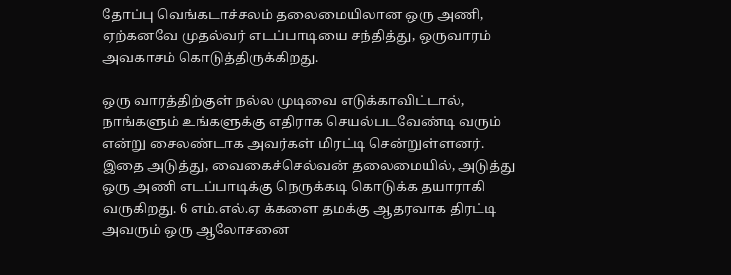தோப்பு வெங்கடாச்சலம் தலைமையிலான ஒரு அணி, ஏற்கனவே முதல்வர் எடப்பாடியை சந்தித்து, ஒருவாரம் அவகாசம் கொடுத்திருக்கிறது.

ஒரு வாரத்திற்குள் நல்ல முடிவை எடுக்காவிட்டால், நாங்களும் உங்களுக்கு எதிராக செயல்படவேண்டி வரும் என்று சைலண்டாக அவர்கள் மிரட்டி சென்றுள்ளனர்.
இதை அடுத்து, வைகைச்செல்வன் தலைமையில், அடுத்து ஒரு அணி எடப்பாடிக்கு நெருக்கடி கொடுக்க தயாராகி வருகிறது. 6 எம்.எல்.ஏ க்களை தமக்கு ஆதரவாக திரட்டி அவரும் ஒரு ஆலோசனை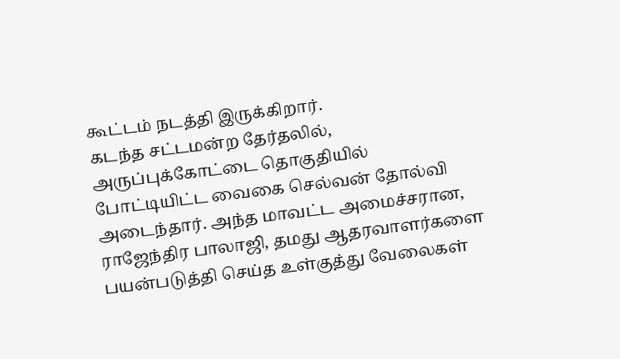கூட்டம் நடத்தி இருக்கிறார்.
கடந்த சட்டமன்ற தேர்தலில், அருப்புக்கோட்டை தொகுதியில் போட்டியிட்ட வைகை செல்வன் தோல்வி அடைந்தார். அந்த மாவட்ட அமைச்சரான, ராஜேந்திர பாலாஜி, தமது ஆதரவாளர்களை பயன்படுத்தி செய்த உள்குத்து வேலைகள்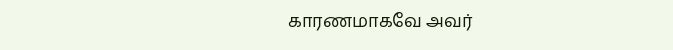காரணமாகவே அவர்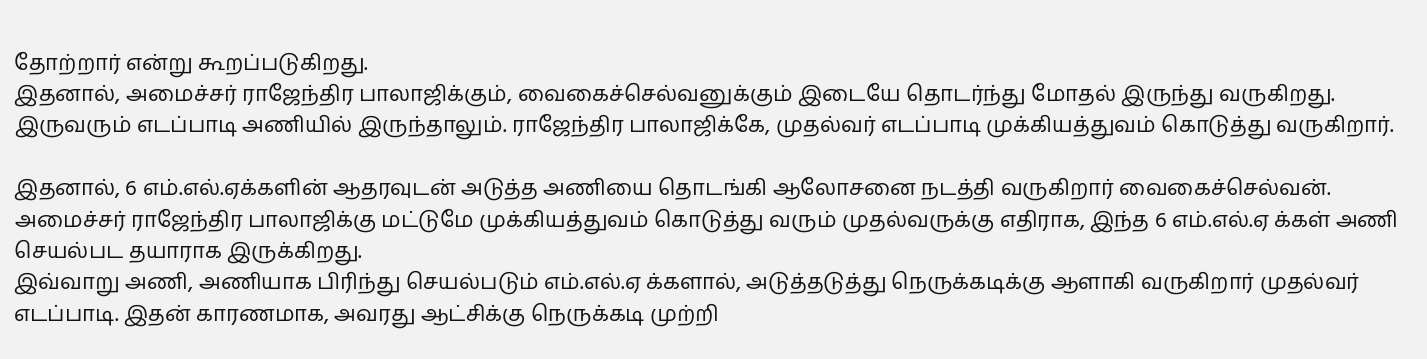தோற்றார் என்று கூறப்படுகிறது.
இதனால், அமைச்சர் ராஜேந்திர பாலாஜிக்கும், வைகைச்செல்வனுக்கும் இடையே தொடர்ந்து மோதல் இருந்து வருகிறது. இருவரும் எடப்பாடி அணியில் இருந்தாலும். ராஜேந்திர பாலாஜிக்கே, முதல்வர் எடப்பாடி முக்கியத்துவம் கொடுத்து வருகிறார்.

இதனால், 6 எம்.எல்.ஏக்களின் ஆதரவுடன் அடுத்த அணியை தொடங்கி ஆலோசனை நடத்தி வருகிறார் வைகைச்செல்வன். அமைச்சர் ராஜேந்திர பாலாஜிக்கு மட்டுமே முக்கியத்துவம் கொடுத்து வரும் முதல்வருக்கு எதிராக, இந்த 6 எம்.எல்.ஏ க்கள் அணி செயல்பட தயாராக இருக்கிறது.
இவ்வாறு அணி, அணியாக பிரிந்து செயல்படும் எம்.எல்.ஏ க்களால், அடுத்தடுத்து நெருக்கடிக்கு ஆளாகி வருகிறார் முதல்வர் எடப்பாடி. இதன் காரணமாக, அவரது ஆட்சிக்கு நெருக்கடி முற்றி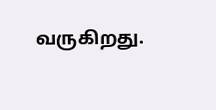வருகிறது.